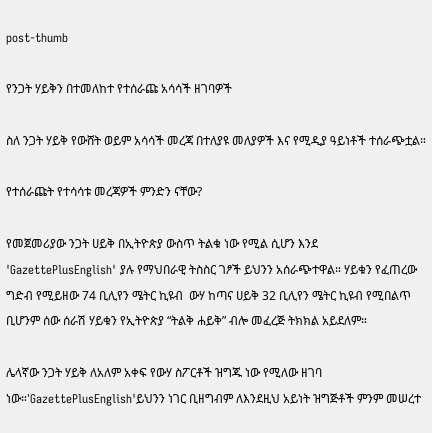post-thumb

የንጋት ሃይቅን በተመለከተ የተሰራጩ አሳሳች ዘገባዎች

ስለ ንጋት ሃይቅ የውሸት ወይም አሳሳች መረጃ በተለያዩ መለያዎች እና የሚዲያ ዓይነቶች ተሰራጭቷል።

የተሰራጩት የተሳሳቱ መረጃዎች ምንድን ናቸው?

የመጀመሪያው ንጋት ሀይቅ በኢትዮጵያ ውስጥ ትልቁ ነው የሚል ሲሆን እንደ 'GazettePlusEnglish' ያሉ የማህበራዊ ትስስር ገፆች ይህንን አሰራጭተዋል። ሃይቁን የፈጠረው ግድብ የሚይዘው 74 ቢሊየን ሜትር ኪዩብ  ውሃ ከጣና ሀይቅ 32 ቢሊየን ሜትር ኪዩብ የሚበልጥ ቢሆንም ሰው ሰራሽ ሃይቁን የኢትዮጵያ “ትልቅ ሐይቅ” ብሎ መፈረጅ ትክክል አይደለም።

ሌላኛው ንጋት ሃይቅ ለአለም አቀፍ የውሃ ስፖርቶች ዝግጁ ነው የሚለው ዘገባ ነው።'GazettePlusEnglish'ይህንን ነገር ቢዘግብም ለእንደዚህ አይነት ዝግጅቶች ምንም መሠረተ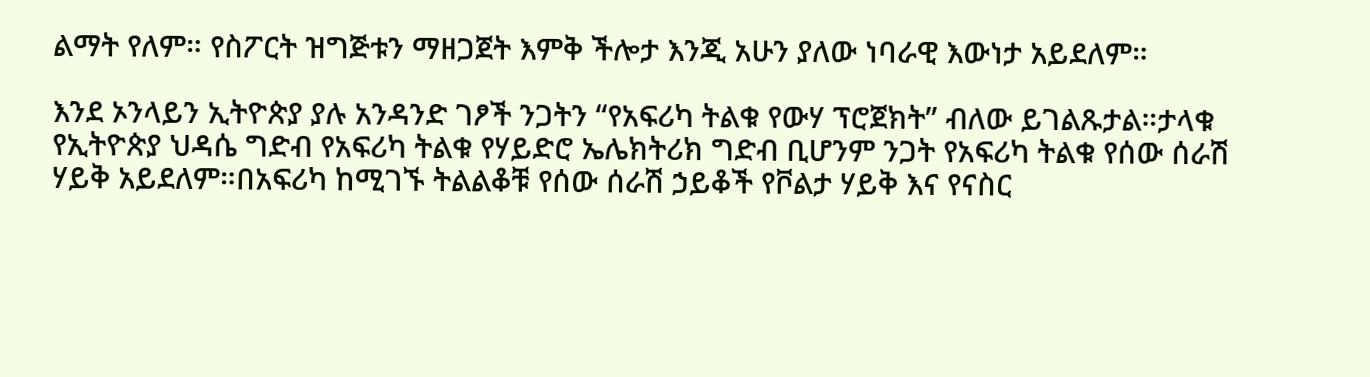ልማት የለም። የስፖርት ዝግጅቱን ማዘጋጀት እምቅ ችሎታ እንጂ አሁን ያለው ነባራዊ እውነታ አይደለም።

እንደ ኦንላይን ኢትዮጵያ ያሉ አንዳንድ ገፆች ንጋትን “የአፍሪካ ትልቁ የውሃ ፕሮጀክት” ብለው ይገልጹታል።ታላቁ የኢትዮጵያ ህዳሴ ግድብ የአፍሪካ ትልቁ የሃይድሮ ኤሌክትሪክ ግድብ ቢሆንም ንጋት የአፍሪካ ትልቁ የሰው ሰራሽ ሃይቅ አይደለም።በአፍሪካ ከሚገኙ ትልልቆቹ የሰው ሰራሽ ኃይቆች የቮልታ ሃይቅ እና የናስር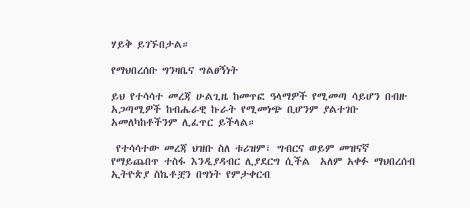ሃይቅ ይገኙበታል።

የማህበረሰቡ ግንዛቤና ግልፀኝነት

ይህ የተሳሳተ መረጃ ሁልጊዜ ከመጥፎ ዓላማዎች የሚመጣ ሳይሆን በብዙ አጋጣሚዎች ከብሔራዊ ኩራት የሚመነጭ ቢሆንም ያልተገቡ አመለካከቶችንም ሊፈጥር ይችላል።

 የተሳሳተው መረጃ ህዝቡ ስለ ቱሪዝም፣ ግብርና ወይም መዝናኛ የማይጨበጥ ተስፋ እንዲያዳብር ሊያደርግ ሲችል  አለም አቀፉ ማህበረሰብ ኢትዮጵያ ስኬቶቿን በግነት የምታቀርብ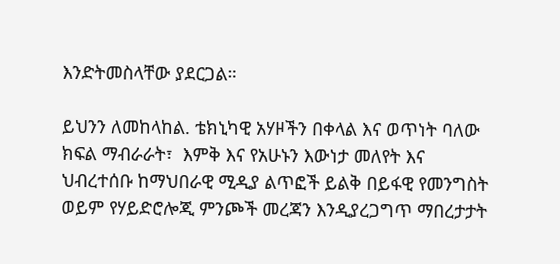እንድትመስላቸው ያደርጋል።

ይህንን ለመከላከል. ቴክኒካዊ አሃዞችን በቀላል እና ወጥነት ባለው ክፍል ማብራራት፣  እምቅ እና የአሁኑን እውነታ መለየት እና ህብረተሰቡ ከማህበራዊ ሚዲያ ልጥፎች ይልቅ በይፋዊ የመንግስት ወይም የሃይድሮሎጂ ምንጮች መረጃን እንዲያረጋግጥ ማበረታታት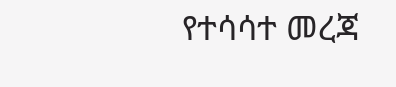የተሳሳተ መረጃ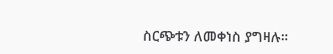ስርጭቱን ለመቀነስ ያግዛሉ።